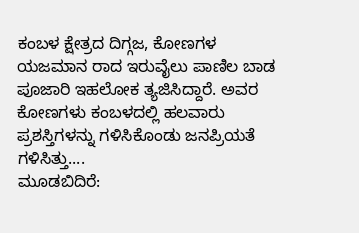ಕಂಬಳ ಕ್ಷೇತ್ರದ ದಿಗ್ಗಜ, ಕೋಣಗಳ ಯಜಮಾನ ರಾದ ಇರುವೈಲು ಪಾಣಿಲ ಬಾಡ ಪೂಜಾರಿ ಇಹಲೋಕ ತ್ಯಜಿಸಿದ್ದಾರೆ. ಅವರ ಕೋಣಗಳು ಕಂಬಳದಲ್ಲಿ ಹಲವಾರು ಪ್ರಶಸ್ತಿಗಳನ್ನು ಗಳಿಸಿಕೊಂಡು ಜನಪ್ರಿಯತೆ ಗಳಿಸಿತ್ತು....
ಮೂಡಬಿದಿರೆ: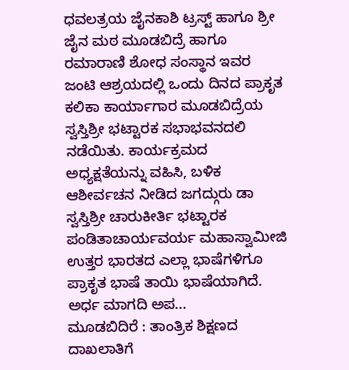ಧವಲತ್ರಯ ಜೈನಕಾಶಿ ಟ್ರಸ್ಟ್ ಹಾಗೂ ಶ್ರೀ ಜೈನ ಮಠ ಮೂಡಬಿದ್ರೆ ಹಾಗೂ ರಮಾರಾಣಿ ಶೋಧ ಸಂಸ್ಥಾನ ಇವರ ಜಂಟಿ ಆಶ್ರಯದಲ್ಲಿ ಒಂದು ದಿನದ ಪ್ರಾಕೃತ ಕಲಿಕಾ ಕಾರ್ಯಾಗಾರ ಮೂಡಬಿದ್ರೆಯ ಸ್ವಸ್ತಿಶ್ರೀ ಭಟ್ಟಾರಕ ಸಭಾಭವನದಲಿ ನಡೆಯಿತು. ಕಾರ್ಯಕ್ರಮದ ಅಧ್ಯಕ್ಷತೆಯನ್ನು ವಹಿಸಿ, ಬಳಿಕ ಆಶೀರ್ವಚನ ನೀಡಿದ ಜಗದ್ಗುರು ಡಾ ಸ್ವಸ್ತಿಶ್ರೀ ಚಾರುಕೀರ್ತಿ ಭಟ್ಟಾರಕ ಪಂಡಿತಾಚಾರ್ಯವರ್ಯ ಮಹಾಸ್ವಾಮೀಜಿ ಉತ್ತರ ಭಾರತದ ಎಲ್ಲಾ ಭಾಷೆಗಳಿಗೂ ಪ್ರಾಕೃತ ಭಾಷೆ ತಾಯಿ ಭಾಷೆಯಾಗಿದೆ. ಅರ್ಧ ಮಾಗದಿ ಅಪ...
ಮೂಡಬಿದಿರೆ : ತಾಂತ್ರಿಕ ಶಿಕ್ಷಣದ ದಾಖಲಾತಿಗೆ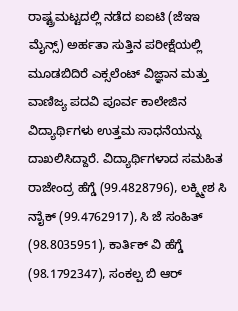ರಾಷ್ಟ್ರಮಟ್ಟದಲ್ಲಿ ನಡೆದ ಐಐಟಿ (ಜೆಇಇ ಮೈನ್ಸ್) ಅರ್ಹತಾ ಸುತ್ತಿನ ಪರೀಕ್ಷೆಯಲ್ಲಿ ಮೂಡಬಿದಿರೆ ಎಕ್ಸಲೆಂಟ್ ವಿಜ್ಞಾನ ಮತ್ತು ವಾಣಿಜ್ಯ ಪದವಿ ಪೂರ್ವ ಕಾಲೇಜಿನ ವಿದ್ಯಾರ್ಥಿಗಳು ಉತ್ತಮ ಸಾಧನೆಯನ್ನು ದಾಖಲಿಸಿದ್ದಾರೆ. ವಿದ್ಯಾರ್ಥಿಗಳಾದ ಸಮಹಿತ ರಾಜೇಂದ್ರ ಹೆಗ್ಡೆ (99.4828796), ಲಕ್ಶ್ಮೀಶ ಸಿ ನಾೈಕ್ (99.4762917), ಸಿ ಜೆ ಸಂಹಿತ್ (98.8035951), ಕಾರ್ತಿಕ್ ವಿ ಹೆಗ್ಡೆ (98.1792347), ಸಂಕಲ್ಪ ಬಿ ಆರ್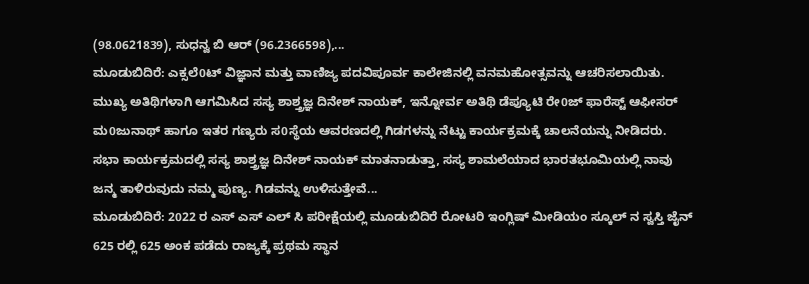(98.0621839), ಸುಧನ್ವ ಬಿ ಆರ್ (96.2366598),...
ಮೂಡುಬಿದಿರೆ: ಎಕ್ಸಲೆ0ಟ್ ವಿಜ್ಞಾನ ಮತ್ತು ವಾಣಿಜ್ಯ ಪದವಿಪೂರ್ವ ಕಾಲೇಜಿನಲ್ಲಿ ವನಮಹೋತ್ಸವನ್ನು ಆಚರಿಸಲಾಯಿತು. ಮುಖ್ಯ ಅತಿಥಿಗಳಾಗಿ ಆಗಮಿಸಿದ ಸಸ್ಯ ಶಾಶ್ತ್ರಜ್ಞ ದಿನೇಶ್ ನಾಯಕ್, ಇನ್ನೋರ್ವ ಅತಿಥಿ ಡೆಪ್ಯೂಟಿ ರೇ0ಜ್ ಫಾರೆಸ್ಟ್ ಆಫೀಸರ್ ಮ0ಜುನಾಥ್ ಹಾಗೂ ಇತರ ಗಣ್ಯರು ಸ0ಸ್ಥೆಯ ಆವರಣದಲ್ಲಿ ಗಿಡಗಳನ್ನು ನೆಟ್ಟು ಕಾರ್ಯಕ್ರಮಕ್ಕೆ ಚಾಲನೆಯನ್ನು ನೀಡಿದರು. ಸಭಾ ಕಾರ್ಯಕ್ರಮದಲ್ಲಿ ಸಸ್ಯ ಶಾಶ್ತ್ರಜ್ಞ ದಿನೇಶ್ ನಾಯಕ್ ಮಾತನಾಡುತ್ತಾ, ಸಸ್ಯ ಶಾಮಲೆಯಾದ ಭಾರತಭೂಮಿಯಲ್ಲಿ ನಾವು ಜನ್ಮ ತಾಳಿರುವುದು ನಮ್ಮ ಪುಣ್ಯ. ಗಿಡವನ್ನು ಉಳಿಸುತ್ತೇವೆ...
ಮೂಡುಬಿದಿರೆ: 2022 ರ ಎಸ್ ಎಸ್ ಎಲ್ ಸಿ ಪರೀಕ್ಷೆಯಲ್ಲಿ ಮೂಡುಬಿದಿರೆ ರೋಟರಿ ಇಂಗ್ಲಿಷ್ ಮೀಡಿಯಂ ಸ್ಕೂಲ್ ನ ಸ್ವಸ್ತಿ ಜೈನ್ 625 ರಲ್ಲಿ 625 ಅಂಕ ಪಡೆದು ರಾಜ್ಯಕ್ಕೆ ಪ್ರಥಮ ಸ್ಥಾನ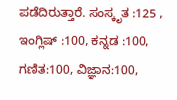ಪಡೆದಿರುತ್ತಾರೆ. ಸಂಸ್ಕೃತ :125 , ಇಂಗ್ಲಿಷ್ :100, ಕನ್ನಡ :100, ಗಣಿತ:100, ವಿಜ್ಞಾನ:100,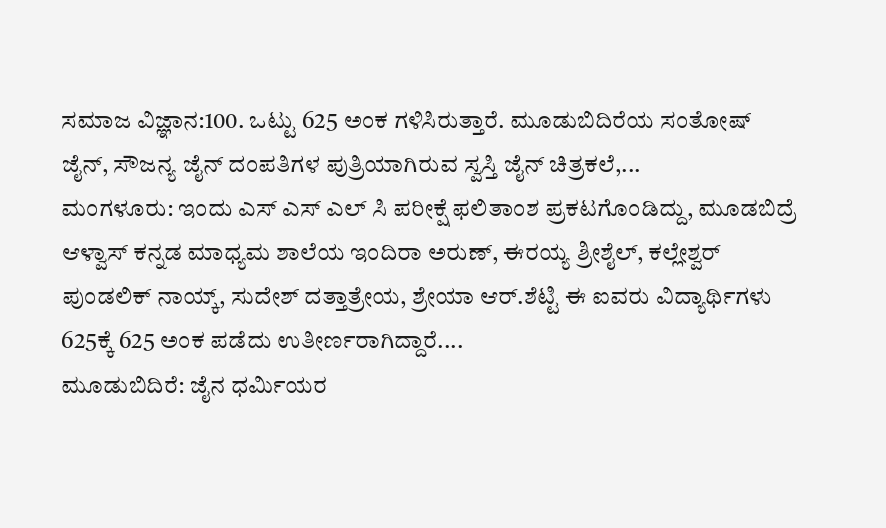ಸಮಾಜ ವಿಜ್ಞಾನ:100. ಒಟ್ಟು 625 ಅಂಕ ಗಳಿಸಿರುತ್ತಾರೆ. ಮೂಡುಬಿದಿರೆಯ ಸಂತೋಷ್ ಜೈನ್, ಸೌಜನ್ಯ ಜೈನ್ ದಂಪತಿಗಳ ಪುತ್ರಿಯಾಗಿರುವ ಸ್ವಸ್ತಿ ಜೈನ್ ಚಿತ್ರಕಲೆ,...
ಮಂಗಳೂರು: ಇಂದು ಎಸ್ ಎಸ್ ಎಲ್ ಸಿ ಪರೀಕ್ಷೆ ಫಲಿತಾಂಶ ಪ್ರಕಟಗೊಂಡಿದ್ದು, ಮೂಡಬಿದ್ರೆ ಆಳ್ವಾಸ್ ಕನ್ನಡ ಮಾಧ್ಯಮ ಶಾಲೆಯ ಇಂದಿರಾ ಅರುಣ್, ಈರಯ್ಯ ಶ್ರೀಶೈಲ್, ಕಲ್ಲೇಶ್ವರ್ ಪುಂಡಲಿಕ್ ನಾಯ್ಕ್, ಸುದೇಶ್ ದತ್ತಾತ್ರೇಯ, ಶ್ರೇಯಾ ಆರ್.ಶೆಟ್ಟಿ ಈ ಐವರು ವಿದ್ಯಾರ್ಥಿಗಳು 625ಕ್ಕೆ 625 ಅಂಕ ಪಡೆದು ಉತೀರ್ಣರಾಗಿದ್ದಾರೆ....
ಮೂಡುಬಿದಿರೆ: ಜೈನ ಧರ್ಮಿಯರ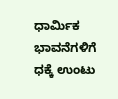ಧಾರ್ಮಿಕ ಭಾವನೆಗಳಿಗೆ ಧಕ್ಕೆ ಉಂಟು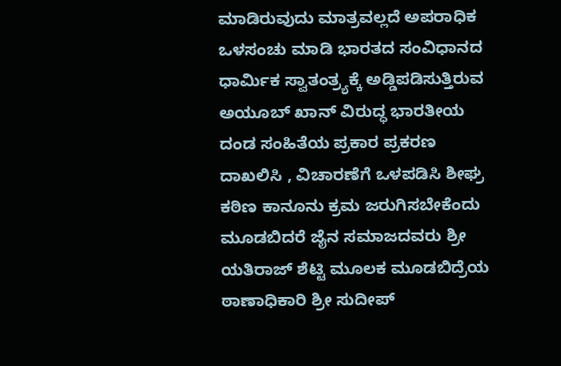ಮಾಡಿರುವುದು ಮಾತ್ರವಲ್ಲದೆ ಅಪರಾಧಿಕ ಒಳಸಂಚು ಮಾಡಿ ಭಾರತದ ಸಂವಿಧಾನದ ಧಾರ್ಮಿಕ ಸ್ವಾತಂತ್ರ್ಯಕ್ಕೆ ಅಡ್ಡಿಪಡಿಸುತ್ತಿರುವ ಅಯೂಬ್ ಖಾನ್ ವಿರುದ್ಧ ಭಾರತೀಯ ದಂಡ ಸಂಹಿತೆಯ ಪ್ರಕಾರ ಪ್ರಕರಣ ದಾಖಲಿಸಿ , ವಿಚಾರಣೆಗೆ ಒಳಪಡಿಸಿ ಶೀಘ್ರ ಕಠಿಣ ಕಾನೂನು ಕ್ರಮ ಜರುಗಿಸಬೇಕೆಂದು ಮೂಡಬಿದರೆ ಜೈನ ಸಮಾಜದವರು ಶ್ರೀ ಯತಿರಾಜ್ ಶೆಟ್ಟಿ ಮೂಲಕ ಮೂಡಬಿದ್ರೆಯ ಠಾಣಾಧಿಕಾರಿ ಶ್ರೀ ಸುದೀಪ್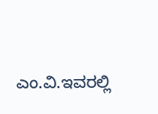ಎಂ.ವಿ.ಇವರಲ್ಲಿ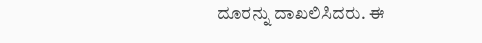ದೂರನ್ನು ದಾಖಲಿಸಿದರು. ಈ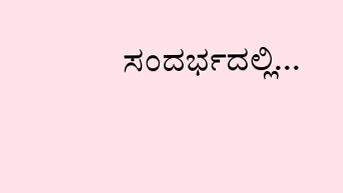ಸಂದರ್ಭದಲ್ಲಿ...